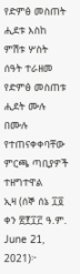የድምፅ መስጠት ሒደቱ እስከ ምሽቱ ሦስት ሰዓት ተራዘመ
የድምፅ መስጠቱ ሒደት ሙሉ በሙሉ የተጠናቀቀባቸው ምርጫ ጣቢያዎች ተዘግተዋል
ኢዛ (ሰኞ ሰኔ ፲፬ ቀን ፳፻፲፫ ዓ.ም. June 21, 2021)፦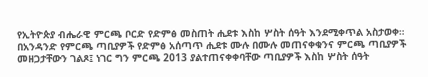የኢትዮጵያ ብሔራዊ ምርጫ ቦርድ የድምፅ መስጠት ሒደቱ እስከ ሦስት ሰዓት እንደሚቀጥል አስታወቀ።
በአንዳንድ የምርጫ ጣቢያዎች የድምፅ አሰጣጥ ሒደቱ ሙሉ በሙሉ መጠናቀቁንና ምርጫ ጣቢያዎች መዘጋታቸውን ገልጾ፤ ነገር ግን ምርጫ 2013 ያልተጠናቀቀባቸው ጣቢያዎች እስከ ሦስት ሰዓት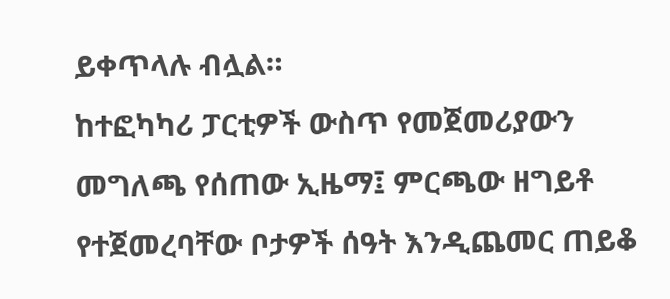ይቀጥላሉ ብሏል።
ከተፎካካሪ ፓርቲዎች ውስጥ የመጀመሪያውን መግለጫ የሰጠው ኢዜማ፤ ምርጫው ዘግይቶ የተጀመረባቸው ቦታዎች ሰዓት እንዲጨመር ጠይቆ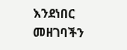እንደነበር መዘገባችን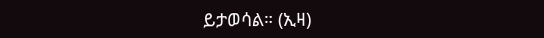ይታወሳል። (ኢዛ)